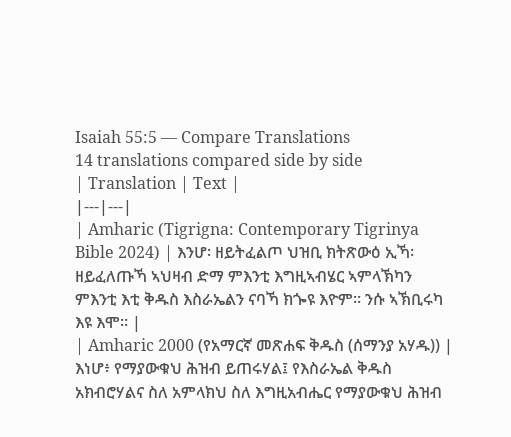Isaiah 55:5 — Compare Translations
14 translations compared side by side
| Translation | Text |
|---|---|
| Amharic (Tigrigna: Contemporary Tigrinya Bible 2024) | እንሆ፡ ዘይትፈልጦ ህዝቢ ክትጽውዕ ኢኻ፡ ዘይፈለጡኻ ኣህዛብ ድማ ምእንቲ እግዚኣብሄር ኣምላኽካን ምእንቲ እቲ ቅዱስ እስራኤልን ናባኻ ክጐዩ እዮም። ንሱ ኣኽቢሩካ እዩ እሞ። |
| Amharic 2000 (የአማርኛ መጽሐፍ ቅዱስ (ሰማንያ አሃዱ)) | እነሆ፥ የማያውቁህ ሕዝብ ይጠሩሃል፤ የእስራኤል ቅዱስ አክብሮሃልና ስለ አምላክህ ስለ እግዚአብሔር የማያውቁህ ሕዝብ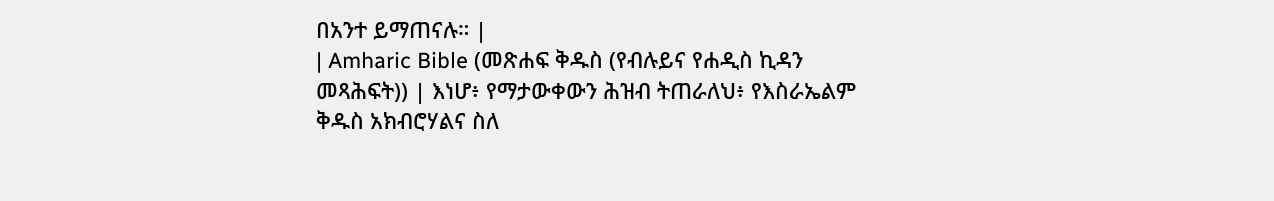በአንተ ይማጠናሉ። |
| Amharic Bible (መጽሐፍ ቅዱስ (የብሉይና የሐዲስ ኪዳን መጻሕፍት)) | እነሆ፥ የማታውቀውን ሕዝብ ትጠራለህ፥ የእስራኤልም ቅዱስ አክብሮሃልና ስለ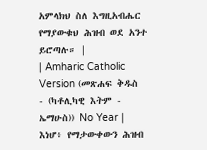አምላክህ ስለ እግዚአብሔር የማያውቁህ ሕዝብ ወደ አንተ ይሮጣሉ። |
| Amharic Catholic Version (መጽሐፍ ቅዱስ - (ካቶሊካዊ እትም - ኤማሁስ)) No Year | እነሆ፥ የማታውቀውን ሕዝብ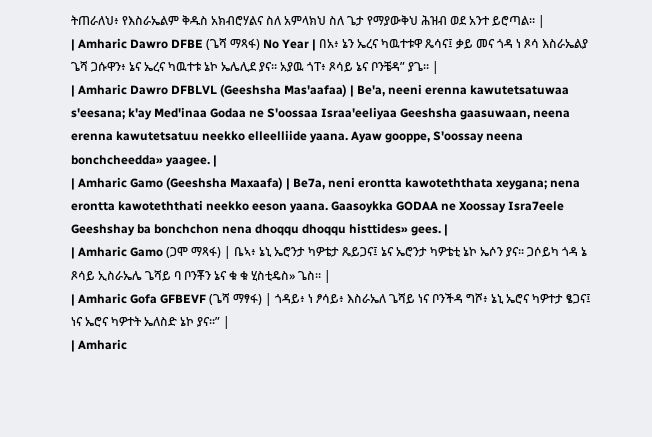ትጠራለህ፥ የእስራኤልም ቅዱስ አክብሮሃልና ስለ አምላክህ ስለ ጌታ የማያውቅህ ሕዝብ ወደ አንተ ይሮጣል። |
| Amharic Dawro DFBE (ጌሻ ማጻፋ) No Year | በአ፥ ኔን ኤረና ካዉተቱዋ ጼሳና፤ ቃይ መና ጎዳ ነ ጾሳ እስራኤልያ ጌሻ ጋሱዋን፥ ኔና ኤረና ካዉተቱ ኔኮ ኤሌሊደ ያና። አያዉ ጎፐ፥ ጾሳይ ኔና ቦንቼዳ” ያጌ። |
| Amharic Dawro DFBLVL (Geeshsha Mas'aafaa) | Be'a, neeni erenna kawutetsatuwaa s'eesana; k'ay Med'inaa Godaa ne S'oossaa Israa'eeliyaa Geeshsha gaasuwaan, neena erenna kawutetsatuu neekko elleelliide yaana. Ayaw gooppe, S'oossay neena bonchcheedda» yaagee. |
| Amharic Gamo (Geeshsha Maxaafa) | Be7a, neni erontta kawoteththata xeygana; nena erontta kawoteththati neekko eeson yaana. Gaasoykka GODAA ne Xoossay Isra7eele Geeshshay ba bonchchon nena dhoqqu dhoqqu histtides» gees. |
| Amharic Gamo (ጋሞ ማጻፋ) | ቤኣ፥ ኔኒ ኤሮንታ ካዎቴታ ጼይጋና፤ ኔና ኤሮንታ ካዎቴቲ ኔኮ ኤሶን ያና። ጋሶይካ ጎዳ ኔ ጾሳይ ኢስራኤሌ ጌሻይ ባ ቦንቾን ኔና ቁ ቁ ሂስቲዴስ» ጌስ። |
| Amharic Gofa GFBEVF (ጌሻ ማፃፋ) | ጎዳይ፥ ነ ፆሳይ፥ እስራኤለ ጌሻይ ነና ቦንችዳ ግሾ፥ ኔኒ ኤሮና ካዎተታ ፄጋና፤ ነና ኤሮና ካዎተት ኤለስድ ኔኮ ያና።” |
| Amharic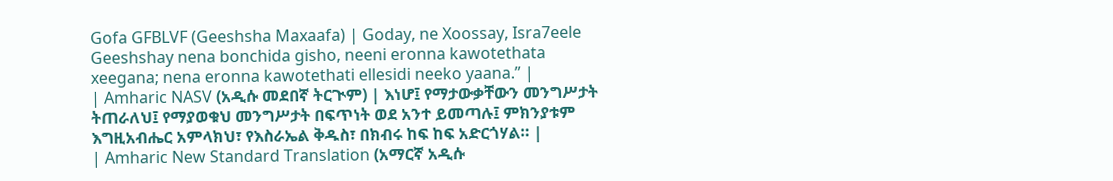Gofa GFBLVF (Geeshsha Maxaafa) | Goday, ne Xoossay, Isra7eele Geeshshay nena bonchida gisho, neeni eronna kawotethata xeegana; nena eronna kawotethati ellesidi neeko yaana.” |
| Amharic NASV (አዲሱ መደበኛ ትርጒም) | እነሆ፤ የማታውቃቸውን መንግሥታት ትጠራለህ፤ የማያወቁህ መንግሥታት በፍጥነት ወደ አንተ ይመጣሉ፤ ምክንያቱም እግዚአብሔር አምላክህ፣ የእስራኤል ቅዱስ፣ በክብሩ ከፍ ከፍ አድርጎሃል። |
| Amharic New Standard Translation (አማርኛ አዲሱ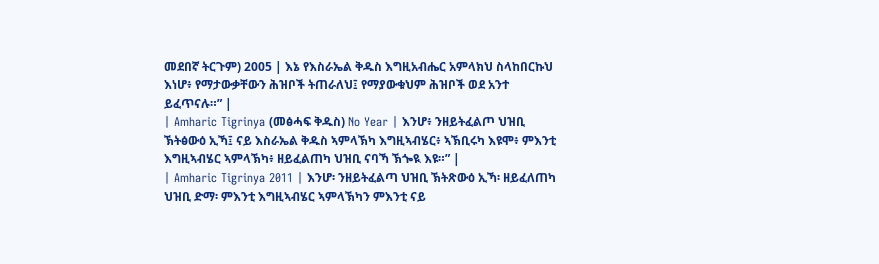መደበኛ ትርጉም) 2005 | እኔ የእስራኤል ቅዱስ እግዚአብሔር አምላክህ ስላከበርኩህ እነሆ፥ የማታውቃቸውን ሕዝቦች ትጠራለህ፤ የማያውቁህም ሕዝቦች ወደ አንተ ይፈጥናሉ።” |
| Amharic Tigrinya (መፅሓፍ ቅዱስ) No Year | እንሆ፥ ንዘይትፈልጦ ህዝቢ ኽትፅውዕ ኢኻ፤ ናይ እስራኤል ቅዱስ ኣምላኽካ እግዚኣብሄር፥ ኣኽቢሩካ እዩሞ፥ ምእንቲ እግዚኣብሄር ኣምላኽካ፥ ዘይፈልጠካ ህዝቢ ናባኻ ኽጐዪ እዩ።” |
| Amharic Tigrinya 2011 | እንሆ፡ ንዘይትፈልጣ ህዝቢ ኽትጽውዕ ኢኻ፡ ዘይፈለጠካ ህዝቢ ድማ፡ ምእንቲ እግዚኣብሄር ኣምላኽካን ምእንቲ ናይ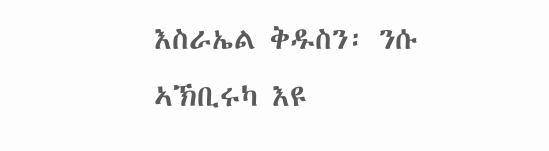እስራኤል ቅዱስን፡ ንሱ ኣኽቢሩካ እዩ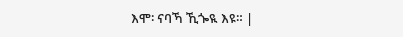እሞ፡ ናባኻ ኺጐዪ እዩ። |